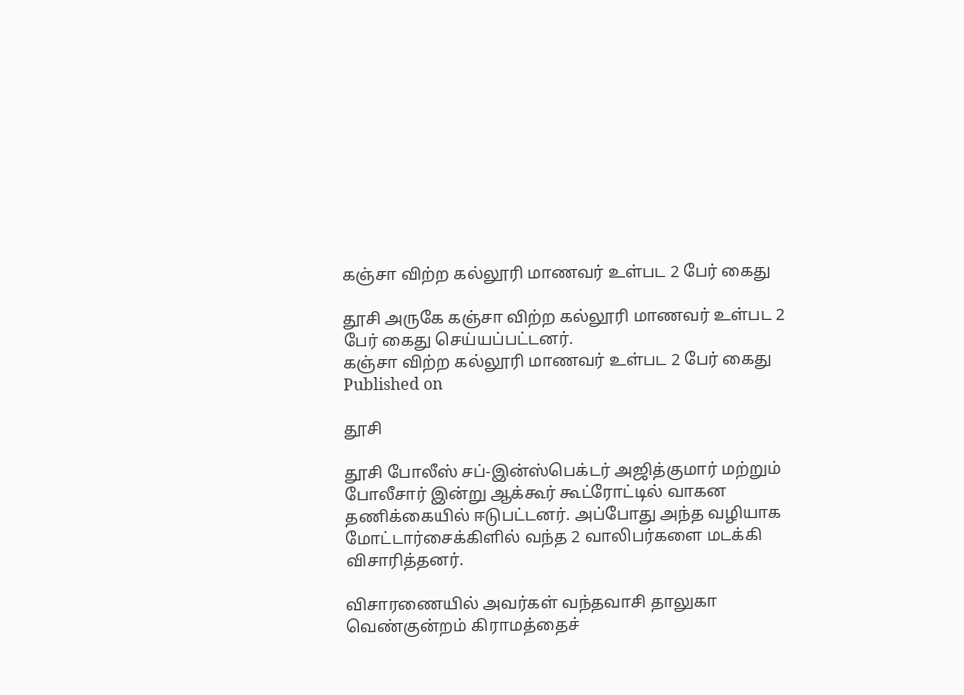கஞ்சா விற்ற கல்லூரி மாணவர் உள்பட 2 பேர் கைது

தூசி அருகே கஞ்சா விற்ற கல்லூரி மாணவர் உள்பட 2 பேர் கைது செய்யப்பட்டனர்.
கஞ்சா விற்ற கல்லூரி மாணவர் உள்பட 2 பேர் கைது
Published on

தூசி

தூசி போலீஸ் சப்-இன்ஸ்பெக்டர் அஜித்குமார் மற்றும் போலீசார் இன்று ஆக்கூர் கூட்ரோட்டில் வாகன தணிக்கையில் ஈடுபட்டனர். அப்போது அந்த வழியாக மோட்டார்சைக்கிளில் வந்த 2 வாலிபர்களை மடக்கி விசாரித்தனர்.

விசாரணையில் அவர்கள் வந்தவாசி தாலுகா வெண்குன்றம் கிராமத்தைச்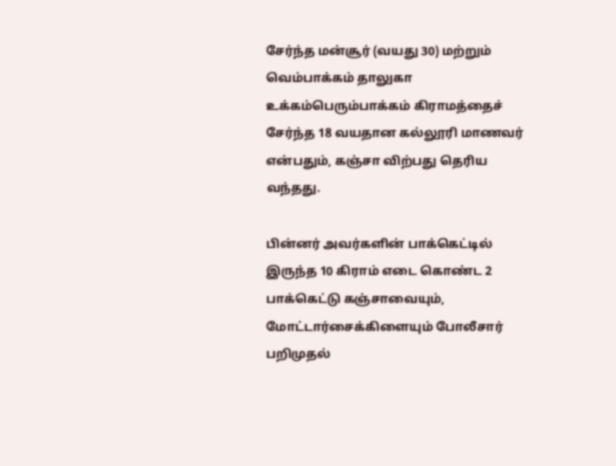சேர்ந்த மன்சூர் (வயது 30) மற்றும் வெம்பாக்கம் தாலுகா உக்கம்பெரும்பாக்கம் கிராமத்தைச் சேர்ந்த 18 வயதான கல்லூரி மாணவர் என்பதும், கஞ்சா விற்பது தெரிய வந்தது.

பின்னர் அவர்களின் பாக்கெட்டில் இருந்த 10 கிராம் எடை கொண்ட 2 பாக்கெட்டு கஞ்சாவையும், மோட்டார்சைக்கிளையும் போலீசார் பறிமுதல்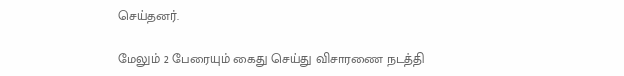செய்தனர்.

மேலும் 2 பேரையும் கைது செய்து விசாரணை நடத்தி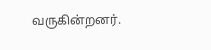வருகின்றனர்.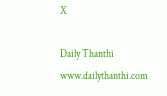X

Daily Thanthi
www.dailythanthi.com